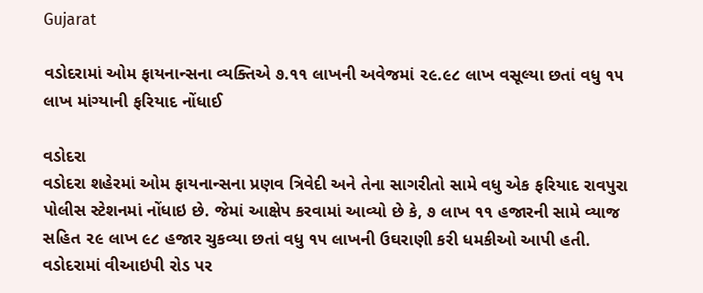Gujarat

વડોદરામાં ઓમ ફાયનાન્સના વ્યક્તિએ ૭.૧૧ લાખની અવેજમાં ૨૯.૯૮ લાખ વસૂલ્યા છતાં વધુ ૧૫ લાખ માંગ્યાની ફરિયાદ નોંધાઈ

વડોદરા
વડોદરા શહેરમાં ઓમ ફાયનાન્સના પ્રણવ ત્રિવેદી અને તેના સાગરીતો સામે વધુ એક ફરિયાદ રાવપુરા પોલીસ સ્ટેશનમાં નોંધાઇ છે. જેમાં આક્ષેપ કરવામાં આવ્યો છે કે, ૭ લાખ ૧૧ હજારની સામે વ્યાજ સહિત ૨૯ લાખ ૯૮ હજાર ચુકવ્યા છતાં વધુ ૧૫ લાખની ઉઘરાણી કરી ધમકીઓ આપી હતી. વડોદરામાં વીઆઇપી રોડ પર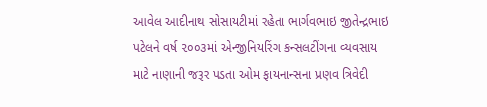આવેલ આદીનાથ સોસાયટીમાં રહેતા ભાર્ગવભાઇ જીતેન્દ્રભાઇ પટેલને વર્ષ ૨૦૦૩માં એન્જીનિયરિંગ કન્સલટીંગના વ્યવસાય માટે નાણાની જરૂર પડતા ઓમ ફાયનાન્સના પ્રણવ ત્રિવેદી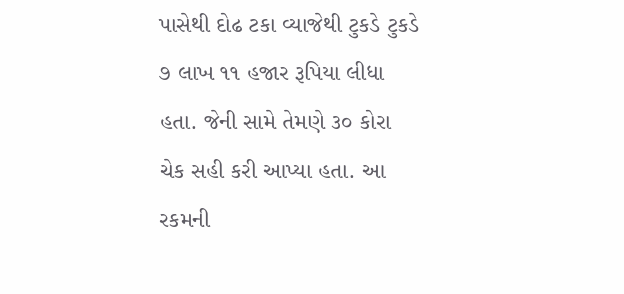પાસેથી દોઢ ટકા વ્યાજેથી ટુકડે ટુકડે ૭ લાખ ૧૧ હજાર રૂપિયા લીધા હતા. જેની સામે તેમણે ૩૦ કોરા ચેક સહી કરી આપ્યા હતા. આ રકમની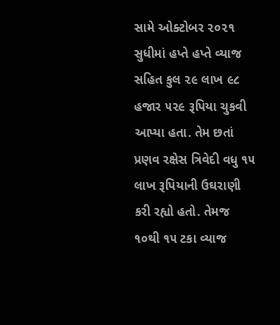સામે ઓક્ટોબર ૨૦૨૧ સુધીમાં હપ્તે હપ્તે વ્યાજ સહિત કુલ ૨૯ લાખ ૯૮ હજાર ૫૨૯ રૂપિયા ચુકવી આપ્યા હતા. તેમ છતાં પ્રણવ રક્ષેસ ત્રિવેદી વધુ ૧૫ લાખ રૂપિયાની ઉઘરાણી કરી રહ્યો હતો. તેમજ ૧૦થી ૧૫ ટકા વ્યાજ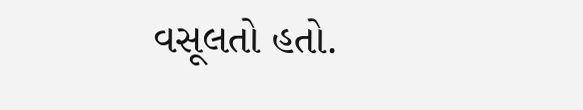વસૂલતો હતો.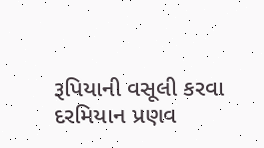રૂપિયાની વસૂલી કરવા દરમિયાન પ્રણવ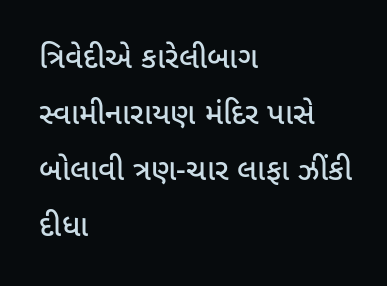ત્રિવેદીએ કારેલીબાગ સ્વામીનારાયણ મંદિર પાસે બોલાવી ત્રણ-ચાર લાફા ઝીંકી દીધા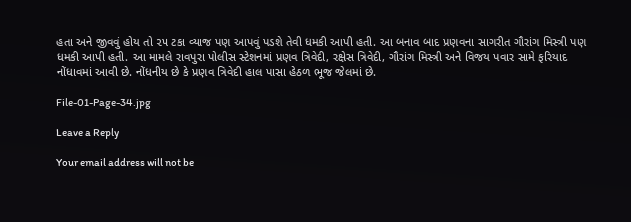હતા અને જીવવું હોય તો ૨૫ ટકા વ્યાજ પણ આપવું પડશે તેવી ધમકી આપી હતી. આ બનાવ બાદ પ્રણવના સાગરીત ગૌરાંગ મિસ્ત્રી પણ ધમકી આપી હતી. આ મામલે રાવપુરા પોલીસ સ્ટેશનમાં પ્રણવ ત્રિવેદી, રક્ષેસ ત્રિવેદી, ગૌરાંગ મિસ્ત્રી અને વિજય પવાર સામે ફરિયાદ નોંધાવમાં આવી છે. નોંધનીય છે કે પ્રણવ ત્રિવેદી હાલ પાસા હેઠળ ભૂજ જેલમાં છે.

File-01-Page-34.jpg

Leave a Reply

Your email address will not be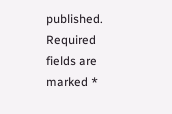published. Required fields are marked *